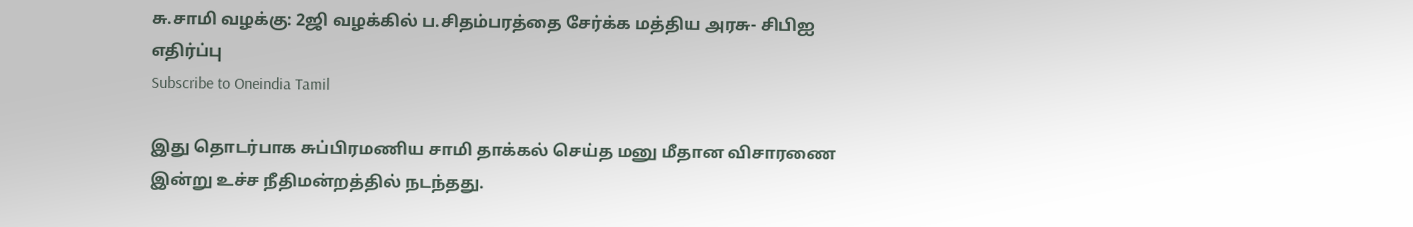சு.சாமி வழக்கு: 2ஜி வழக்கில் ப.சிதம்பரத்தை சேர்க்க மத்திய அரசு- சிபிஐ எதிர்ப்பு
Subscribe to Oneindia Tamil

இது தொடர்பாக சுப்பிரமணிய சாமி தாக்கல் செய்த மனு மீதான விசாரணை இன்று உச்ச நீதிமன்றத்தில் நடந்தது.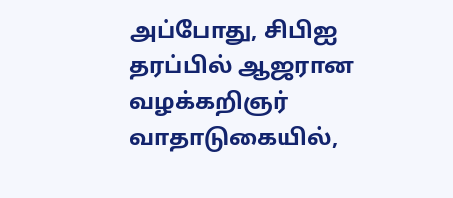அப்போது, சிபிஐ தரப்பில் ஆஜரான வழக்கறிஞர் வாதாடுகையில்,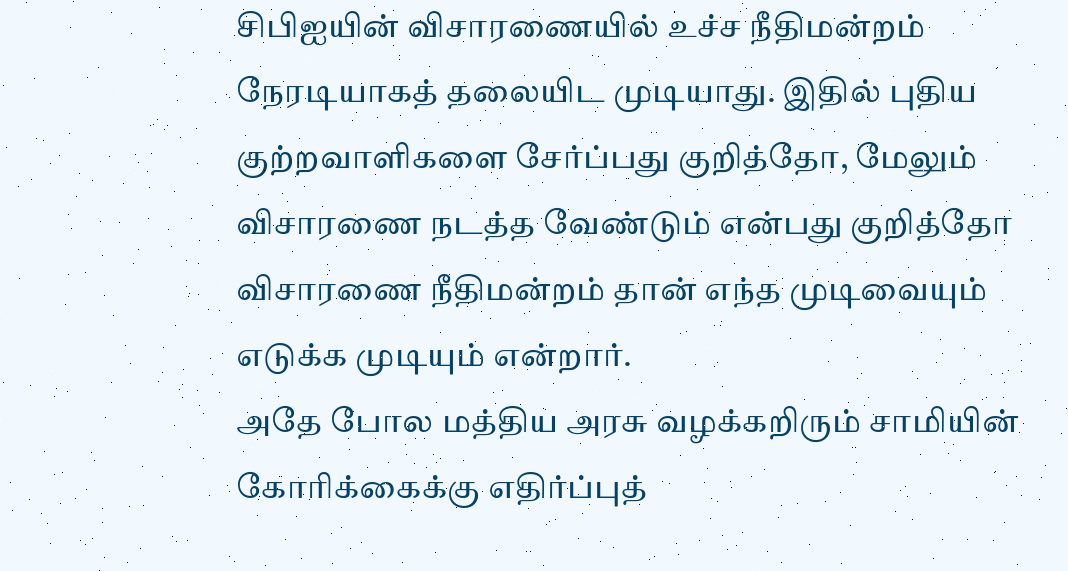சிபிஐயின் விசாரணையில் உச்ச நீதிமன்றம் நேரடியாகத் தலையிட முடியாது. இதில் புதிய குற்றவாளிகளை சேர்ப்பது குறித்தோ, மேலும் விசாரணை நடத்த வேண்டும் என்பது குறித்தோ விசாரணை நீதிமன்றம் தான் எந்த முடிவையும் எடுக்க முடியும் என்றார்.
அதே போல மத்திய அரசு வழக்கறிரும் சாமியின் கோரிக்கைக்கு எதிர்ப்புத்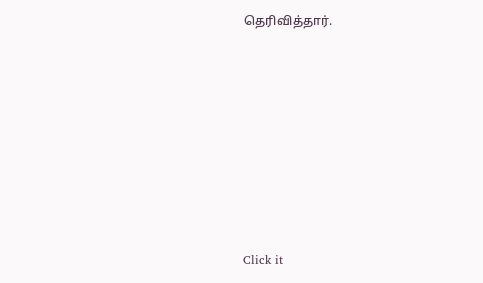தெரிவித்தார்.












Click it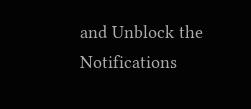and Unblock the Notifications